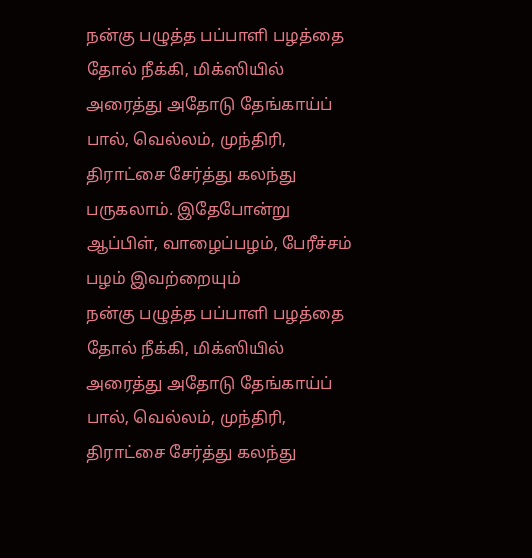நன்கு பழுத்த பப்பாளி பழத்தை தோல் நீக்கி, மிக்ஸியில் அரைத்து அதோடு தேங்காய்ப் பால், வெல்லம், முந்திரி, திராட்சை சேர்த்து கலந்து பருகலாம். இதேபோன்று ஆப்பிள், வாழைப்பழம், பேரீச்சம் பழம் இவற்றையும்
நன்கு பழுத்த பப்பாளி பழத்தை தோல் நீக்கி, மிக்ஸியில் அரைத்து அதோடு தேங்காய்ப் பால், வெல்லம், முந்திரி, திராட்சை சேர்த்து கலந்து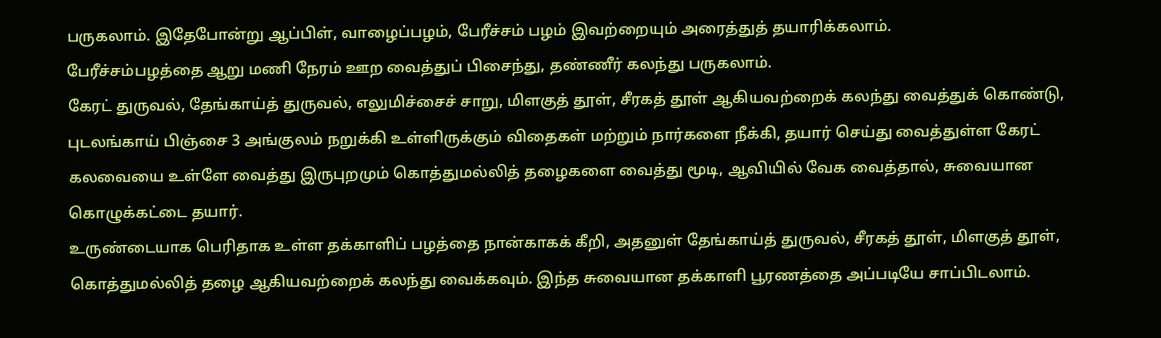பருகலாம். இதேபோன்று ஆப்பிள், வாழைப்பழம், பேரீச்சம் பழம் இவற்றையும் அரைத்துத் தயாரிக்கலாம்.
பேரீச்சம்பழத்தை ஆறு மணி நேரம் ஊற வைத்துப் பிசைந்து, தண்ணீர் கலந்து பருகலாம்.
கேரட் துருவல், தேங்காய்த் துருவல், எலுமிச்சைச் சாறு, மிளகுத் தூள், சீரகத் தூள் ஆகியவற்றைக் கலந்து வைத்துக் கொண்டு, புடலங்காய் பிஞ்சை 3 அங்குலம் நறுக்கி உள்ளிருக்கும் விதைகள் மற்றும் நார்களை நீக்கி, தயார் செய்து வைத்துள்ள கேரட் கலவையை உள்ளே வைத்து இருபுறமும் கொத்துமல்லித் தழைகளை வைத்து மூடி, ஆவியில் வேக வைத்தால், சுவையான கொழுக்கட்டை தயார்.
உருண்டையாக பெரிதாக உள்ள தக்காளிப் பழத்தை நான்காகக் கீறி, அதனுள் தேங்காய்த் துருவல், சீரகத் தூள், மிளகுத் தூள், கொத்துமல்லித் தழை ஆகியவற்றைக் கலந்து வைக்கவும். இந்த சுவையான தக்காளி பூரணத்தை அப்படியே சாப்பிடலாம்.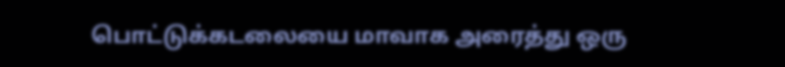பொட்டுக்கடலையை மாவாக அரைத்து ஒரு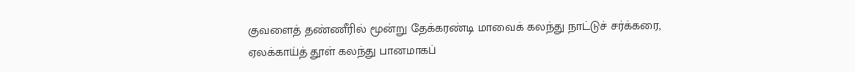குவளைத் தண்ணீரில் மூன்று தேக்கரண்டி மாவைக் கலந்து நாட்டுச் சர்க்கரை, ஏலக்காய்த் தூள் கலந்து பானமாகப்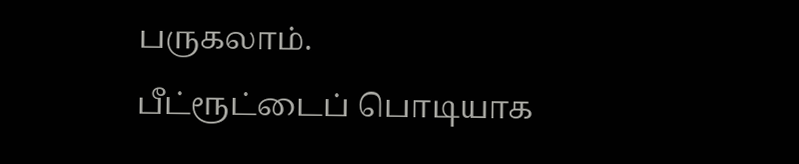பருகலாம்.
பீட்ரூட்டைப் பொடியாக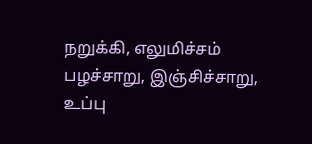நறுக்கி, எலுமிச்சம் பழச்சாறு, இஞ்சிச்சாறு, உப்பு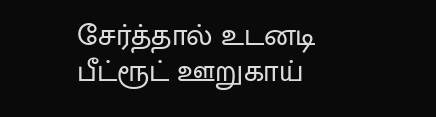சேர்த்தால் உடனடி பீட்ரூட் ஊறுகாய்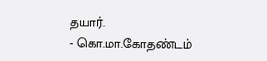தயார்.
- கொ.மா.கோதண்டம்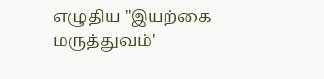எழுதிய "இயற்கை மருத்துவம்'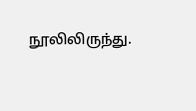நூலிலிருந்து.